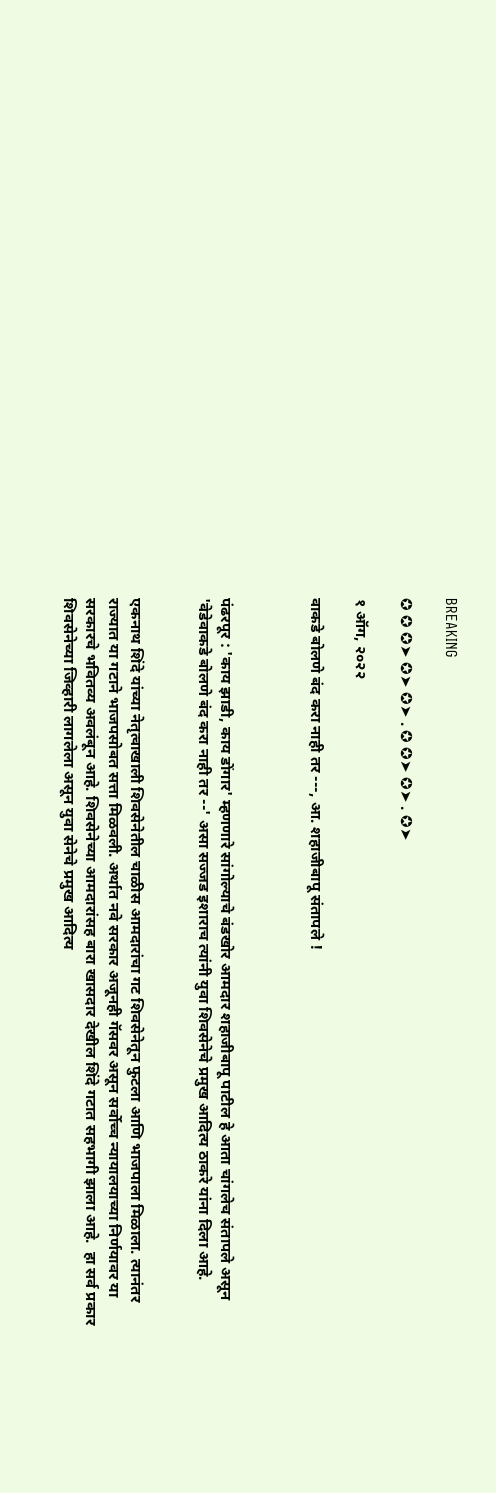BREAKING

✪ ✪ ✪➤ ✪➤ ✪➤ . ✪ ✪➤ ✪➤ . ✪➤

१ ऑग, २०२२

वाकडे बोलणे बंद करा नाही तर ---, आ. शहाजीबापू संतापले !



पंढरपूर : 'काय झाडी, काय डोंगार' म्हणणारे सांगोल्याचे बंडखोर आमदार शहाजीबापू पाटील हे आता चांगलेच संतापले असून 'वेडेवाकडे बोलणे बंद करा नाही तर --' असा सज्जड इशाराच त्यांनी युवा शिवसेनेचे प्रमुख आदित्य ठाकरे यांना दिला आहे.


एकनाथ शिंदे यांच्या नेतृत्वाखाली शिवसेनेतील चाळीस आमदारांचा गट शिवसेनेतून फुटला आणि भाजपाला मिळाला. त्यानंतर राज्यात या गटाने भाजपसोबत सत्ता मिळवली. अर्थात नवे सरकार अजूनही गॅसवर असून सर्वोच्च न्यायालयाच्या निर्णयावर या सरकारचे भवितव्य अवलंबून आहे. शिवसेनेच्या आमदारांसह बारा खासदार देखील शिंदे गटात सहभागी झाला आहे.  हा सर्व प्रकार शिवसेनेच्या जिव्हारी लागलेला असून युवा सेनेचे प्रमुख आदित्य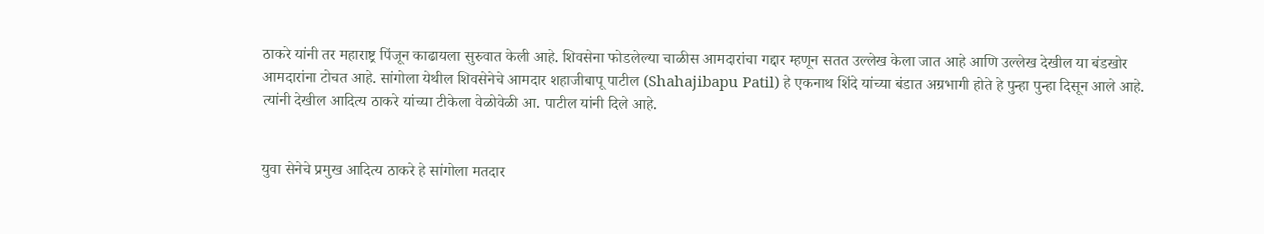ठाकरे यांनी तर महाराष्ट्र पिंजून काढायला सुरुवात केली आहे. शिवसेना फोडलेल्या चाळीस आमदारांचा गद्दार म्हणून सतत उल्लेख केला जात आहे आणि उल्लेख देखील या बंडखोर आमदारांना टोचत आहे. सांगोला येथील शिवसेनेचे आमदार शहाजीबापू पाटील (Shahajibapu Patil) हे एकनाथ शिंदे यांच्या बंडात अग्रभागी होते हे पुन्हा पुन्हा दिसून आले आहे. त्यांनी देखील आदित्य ठाकरे यांच्या टीकेला वेळोवेळी आ. पाटील यांनी दिले आहे.


युवा सेनेचे प्रमुख आदित्य ठाकरे हे सांगोला मतदार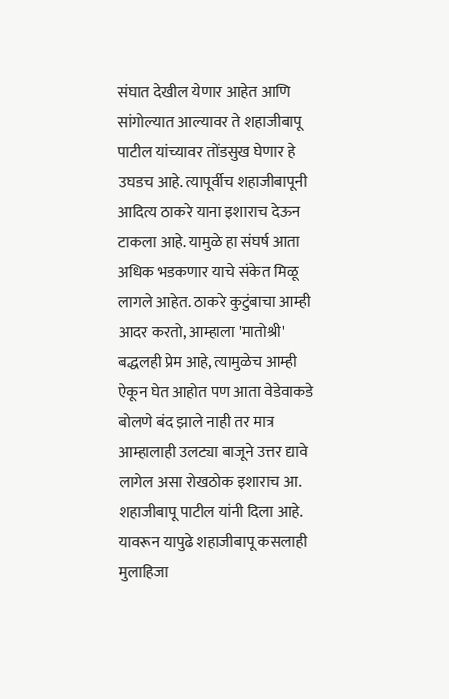संघात देखील येणार आहेत आणि सांगोल्यात आल्यावर ते शहाजीबापू पाटील यांच्यावर तोंडसुख घेणार हे उघडच आहे. त्यापूर्वीच शहाजीबापूनी आदित्य ठाकरे याना इशाराच देऊन टाकला आहे. यामुळे हा संघर्ष आता अधिक भडकणार याचे संकेत मिळू लागले आहेत. ठाकरे कुटुंबाचा आम्ही आदर करतो, आम्हाला 'मातोश्री' बद्धलही प्रेम आहे, त्यामुळेच आम्ही ऐकून घेत आहोत पण आता वेडेवाकडे बोलणे बंद झाले नाही तर मात्र आम्हालाही उलट्या बाजूने उत्तर द्यावे लागेल असा रोखठोक इशाराच आ. शहाजीबापू पाटील यांनी दिला आहे. यावरून यापुढे शहाजीबापू कसलाही मुलाहिजा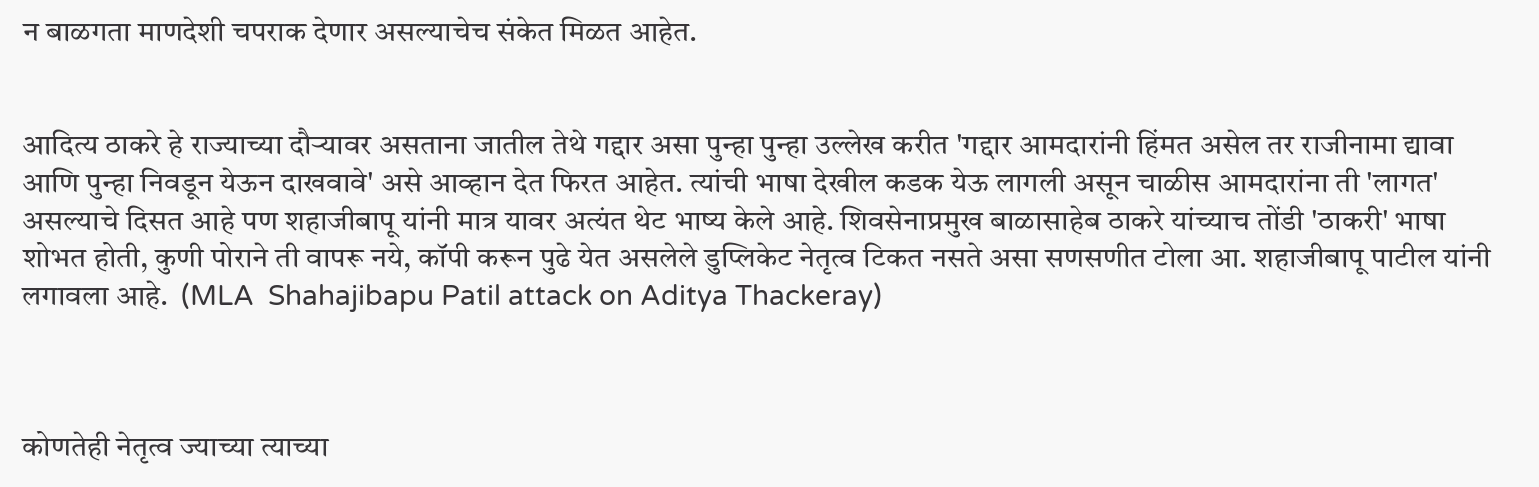न बाळगता माणदेशी चपराक देणार असल्याचेच संकेत मिळत आहेत.


आदित्य ठाकरे हे राज्याच्या दौऱ्यावर असताना जातील तेथे गद्दार असा पुन्हा पुन्हा उल्लेख करीत 'गद्दार आमदारांनी हिंमत असेल तर राजीनामा द्यावा आणि पुन्हा निवडून येऊन दाखवावे' असे आव्हान देत फिरत आहेत. त्यांची भाषा देखील कडक येऊ लागली असून चाळीस आमदारांना ती 'लागत' असल्याचे दिसत आहे पण शहाजीबापू यांनी मात्र यावर अत्यंत थेट भाष्य केले आहे. शिवसेनाप्रमुख बाळासाहेब ठाकरे यांच्याच तोंडी 'ठाकरी' भाषा शोभत होती, कुणी पोराने ती वापरू नये, कॉपी करून पुढे येत असलेले डुप्लिकेट नेतृत्व टिकत नसते असा सणसणीत टोला आ. शहाजीबापू पाटील यांनी लगावला आहे.  (MLA  Shahajibapu Patil attack on Aditya Thackeray)



कोणतेही नेतृत्व ज्याच्या त्याच्या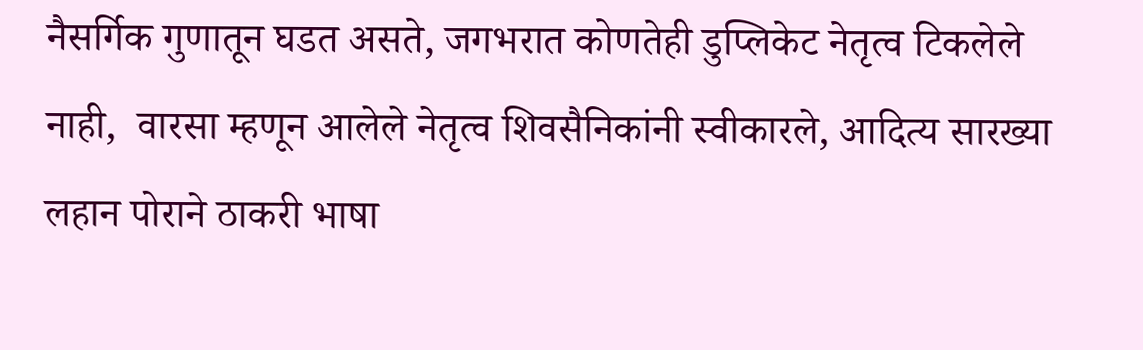नैसर्गिक गुणातून घडत असते, जगभरात कोणतेही डुप्लिकेट नेतृत्व टिकलेले नाही,  वारसा म्हणून आलेले नेतृत्व शिवसैनिकांनी स्वीकारले, आदित्य सारख्या लहान पोराने ठाकरी भाषा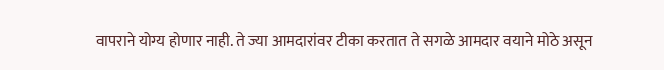वापराने योग्य होणार नाही. ते ज्या आमदारांवर टीका करतात ते सगळे आमदार वयाने मोठे असून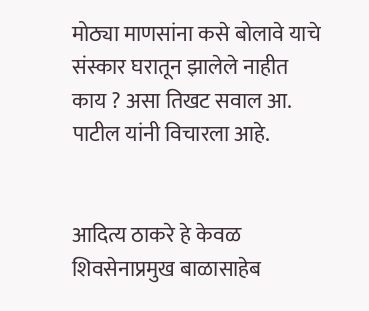मोठ्या माणसांना कसे बोलावे याचे संस्कार घरातून झालेले नाहीत काय ? असा तिखट सवाल आ. पाटील यांनी विचारला आहे.


आदित्य ठाकरे हे केवळ शिवसेनाप्रमुख बाळासाहेब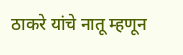ठाकरे यांचे नातू म्हणून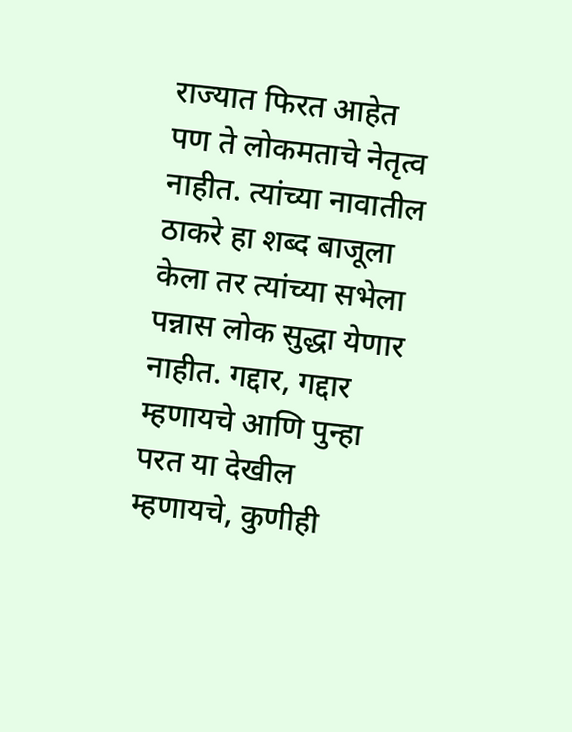राज्यात फिरत आहेत पण ते लोकमताचे नेतृत्व नाहीत. त्यांच्या नावातील ठाकरे हा शब्द बाजूला केला तर त्यांच्या सभेला पन्नास लोक सुद्धा येणार नाहीत. गद्दार, गद्दार म्हणायचे आणि पुन्हा परत या देखील म्हणायचे, कुणीही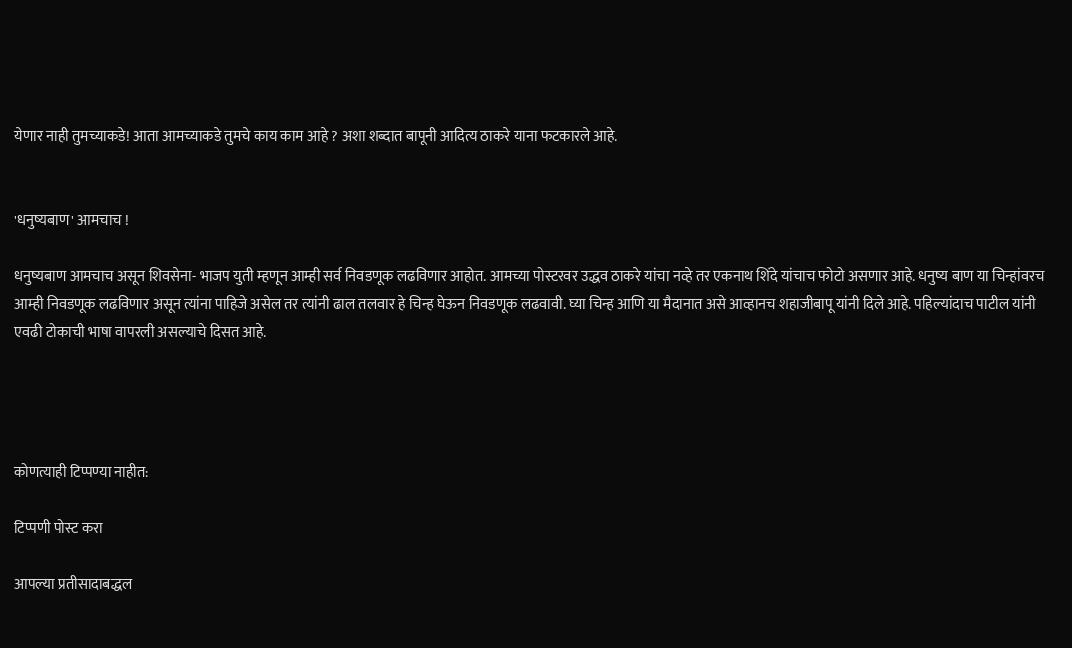येणार नाही तुमच्याकडे! आता आमच्याकडे तुमचे काय काम आहे ? अशा शब्दात बापूनी आदित्य ठाकरे याना फटकारले आहे.


'धनुष्यबाण' आमचाच !

धनुष्यबाण आमचाच असून शिवसेना- भाजप युती म्हणून आम्ही सर्व निवडणूक लढविणार आहोत. आमच्या पोस्टरवर उद्धव ठाकरे यांचा नव्हे तर एकनाथ शिंदे यांचाच फोटो असणार आहे. धनुष्य बाण या चिन्हांवरच आम्ही निवडणूक लढविणार असून त्यांना पाहिजे असेल तर त्यांनी ढाल तलवार हे चिन्ह घेऊन निवडणूक लढवावी. घ्या चिन्ह आणि या मैदानात असे आव्हानच शहाजीबापू यांनी दिले आहे. पहिल्यांदाच पाटील यांनी एवढी टोकाची भाषा वापरली असल्याचे दिसत आहे.




कोणत्याही टिप्पण्‍या नाहीत:

टिप्पणी पोस्ट करा

आपल्या प्रतीसादाबद्धल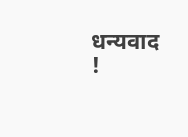धन्यवाद !